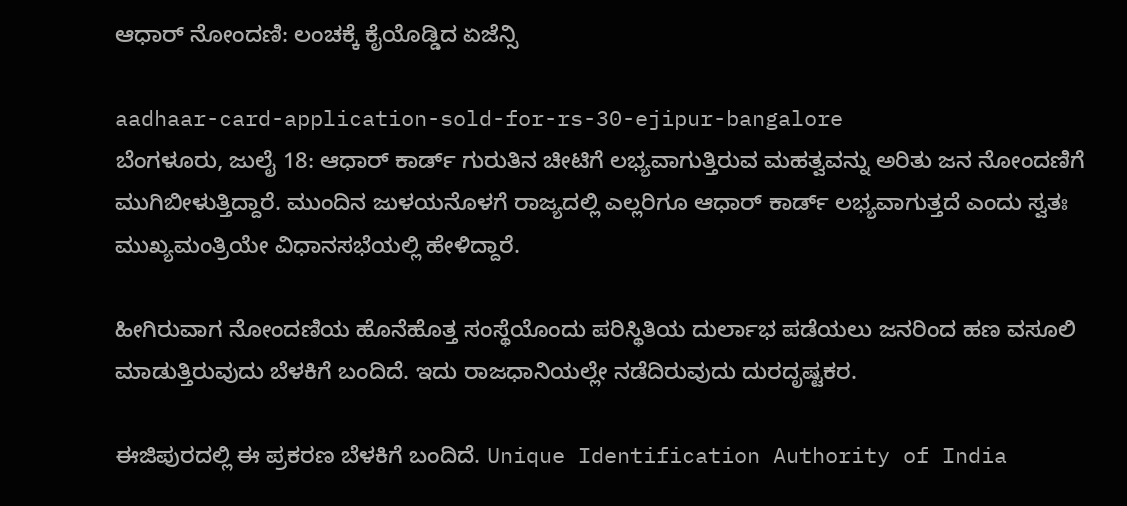ಆಧಾರ್ ನೋಂದಣಿ: ಲಂಚಕ್ಕೆ ಕೈಯೊಡ್ಡಿದ ಏಜೆನ್ಸಿ

aadhaar-card-application-sold-for-rs-30-ejipur-bangalore
ಬೆಂಗಳೂರು, ಜುಲೈ 18: ಆಧಾರ್ ಕಾರ್ಡ್ ಗುರುತಿನ ಚೀಟಿಗೆ ಲಭ್ಯವಾಗುತ್ತಿರುವ ಮಹತ್ವವನ್ನು ಅರಿತು ಜನ ನೋಂದಣಿಗೆ ಮುಗಿಬೀಳುತ್ತಿದ್ದಾರೆ. ಮುಂದಿನ ಜುಳಯನೊಳಗೆ ರಾಜ್ಯದಲ್ಲಿ ಎಲ್ಲರಿಗೂ ಆಧಾರ್ ಕಾರ್ಡ್ ಲಭ್ಯವಾಗುತ್ತದೆ ಎಂದು ಸ್ವತಃ ಮುಖ್ಯಮಂತ್ರಿಯೇ ವಿಧಾನಸಭೆಯಲ್ಲಿ ಹೇಳಿದ್ದಾರೆ.

ಹೀಗಿರುವಾಗ ನೋಂದಣಿಯ ಹೊನೆಹೊತ್ತ ಸಂಸ್ಥೆಯೊಂದು ಪರಿಸ್ಥಿತಿಯ ದುರ್ಲಾಭ ಪಡೆಯಲು ಜನರಿಂದ ಹಣ ವಸೂಲಿ ಮಾಡುತ್ತಿರುವುದು ಬೆಳಕಿಗೆ ಬಂದಿದೆ. ಇದು ರಾಜಧಾನಿಯಲ್ಲೇ ನಡೆದಿರುವುದು ದುರದೃಷ್ಟಕರ.

ಈಜಿಪುರದಲ್ಲಿ ಈ ಪ್ರಕರಣ ಬೆಳಕಿಗೆ ಬಂದಿದೆ. Unique Identification Authority of India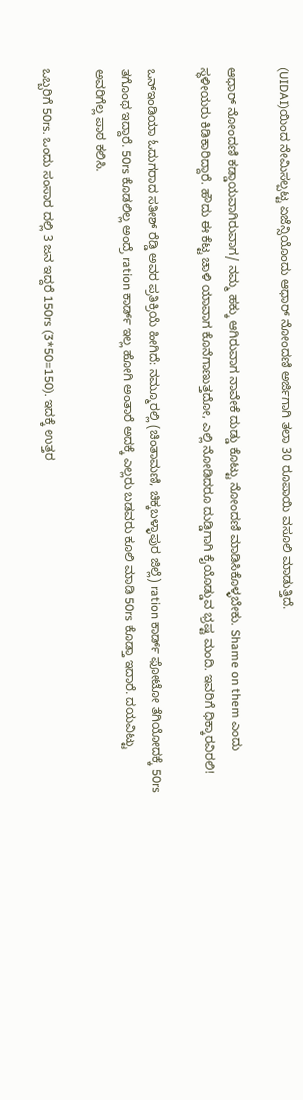(UIDAI)ಯಿಂದ ನೇಮಿಸಲ್ಪಟ್ಟ ಏಜೆನ್ಸಿಯೊಂದು ಆಧಾರ್ ನೋಂದಣಿ ಅರ್ಜಿಗಾಗಿ ತಲಾ 30 ರೂಪಾಯಿ ವಸೂಲಿ ಮಾಡುತ್ತಿದೆ.

ಆಧಾರ್ ನೋಂದಣಿ ಕಡ್ಡಾಯವಾಗಿರುವಾಗ/ ನಮ್ಮ ಹಕ್ಕು ಆಗಿರುವಾಗ ನಾವೇಕೆ ದುಡ್ಡು ಕೊಟ್ಟು ನೋಂದಣಿ ಮಾಡಿಸಿಕೊಳ್ಳಬೇಕು. Shame on them ಎಂದು ಸ್ಥಳೀಯರು ಕಿಡಿಕಾರಿದ್ದಾರೆ. ಹೌದು ಈ ಕೆಟ್ಟ ಚಾಳಿ ಯಾವಾಗ ಕೊನೆಗಾಣುತ್ತದೋ, ಎಲ್ಲಿ ನೋಡಿದರೂ ದುಡ್ಡಿಗಾಗಿ ಕೈಯೊಡ್ಡುವ ಭ್ರಷ್ಟ ಮಂದಿ. ಇವರಿಗೆ ಧಿಕ್ಕಾರವಿರಲಿ!

ಒನ್ಇಂಡಿಯಾ ಓದುಗರಾದ ಸತೀಶ್ ರೆಡ್ಡಿ ಅವರ ಪ್ರತಿಕ್ರಿಯೆ ಹೀಗಿದೆ: ನಮ್ಮೂರಲ್ಲಿ (ಚಿಂತಾಮಣಿ, ಚಿಕ್ಕಬಳ್ಳಾಪುರ ಜಿಲ್ಲೆ) ration ಕಾರ್ಡ್ ಫೋಟೋ ತೆಗಿಯೋದಕ್ಕೆ 50rs ತಗೊಂಥ ಇದ್ದಾರೆ. 50rs ಕೊಡಲಿಲ್ಲ ಅಂದ್ರೆ ration ಕಾರ್ಡ್ ಇಲ್ಲ ಹೋಗಿ ಅಂತಾರೆ ಅದಕ್ಕೆ ಎಲ್ಲರು ಬಡವರು ಕೂಲಿ ಮಾಡಿ 50rs ಕೊಡ್ತಾ ಇದಾರೆ. ದಯವಿಟ್ಟು ಅವರಿಗೆಲ್ಲ ಪಾಠ ಕಲಿಸಿ.

ಒಬ್ಬರಿಗೆ 50rs. ಒಂದು ಸಂಸಾರ ದಲ್ಲಿ 3 ಜನ ಇದ್ದರೆ 150rs (3*50=150). ಇದಕ್ಕೆ ಉತ್ತರ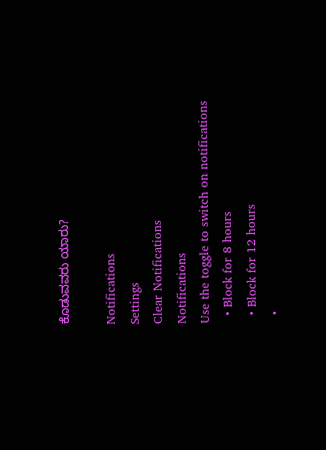ಕೊಡುವವರು ಯಾರು?

Notifications
Settings
Clear Notifications
Notifications
Use the toggle to switch on notifications
  • Block for 8 hours
  • Block for 12 hours
  •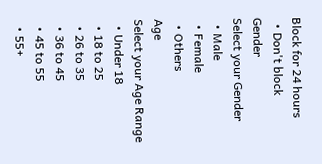Block for 24 hours
  • Don't block
Gender
Select your Gender
  • Male
  • Female
  • Others
Age
Select your Age Range
  • Under 18
  • 18 to 25
  • 26 to 35
  • 36 to 45
  • 45 to 55
  • 55+